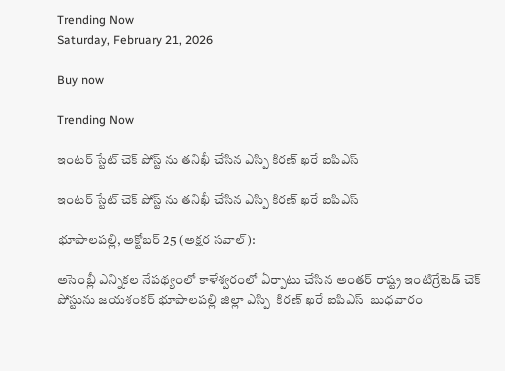Trending Now
Saturday, February 21, 2026

Buy now

Trending Now

ఇంటర్ స్టేట్ చెక్ పోస్ట్ ను తనిఖీ చేసిన ఎస్పి కిరణ్ ఖరే ఐపిఎస్

ఇంటర్ స్టేట్ చెక్ పోస్ట్ ను తనిఖీ చేసిన ఎస్పి కిరణ్ ఖరే ఐపిఎస్

భూపాలపల్లి, అక్టోబర్ 25 (అక్షర సవాల్):

అసెంబ్లీ ఎన్నికల నేపథ్యంలో కాళేశ్వరంలో ఏర్పాటు చేసిన అంతర్ రాష్ట్ర ఇంటిగ్రేటెడ్ చెక్ పోస్టును జయశంకర్ భూపాలపల్లి జిల్లా ఎస్పి  కిరణ్ ఖరే ఐపిఎస్  బుధవారం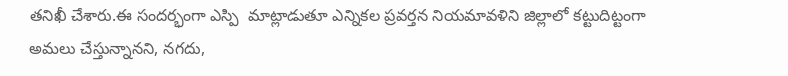తనిఖీ చేశారు.ఈ సందర్భంగా ఎస్పి  మాట్లాడుతూ ఎన్నికల ప్రవర్తన నియమావళిని జిల్లాలో కట్టుదిట్టంగా అమలు చేస్తున్నానని, నగదు,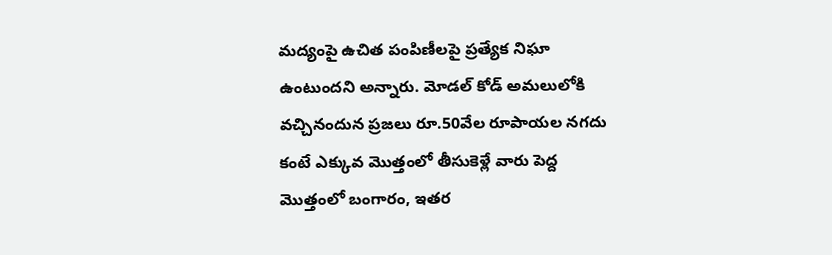మద్యంపై ఉచిత పంపిణీలపై ప్రత్యేక నిఘా ఉంటుందని అన్నారు. మోడల్ కోడ్ అమలులోకి వచ్చినందున ప్రజలు రూ.50వేల రూపాయల నగదు కంటే ఎక్కువ మొత్తంలో తీసుకెళ్లే వారు పెద్ద మొత్తంలో బంగారం, ఇతర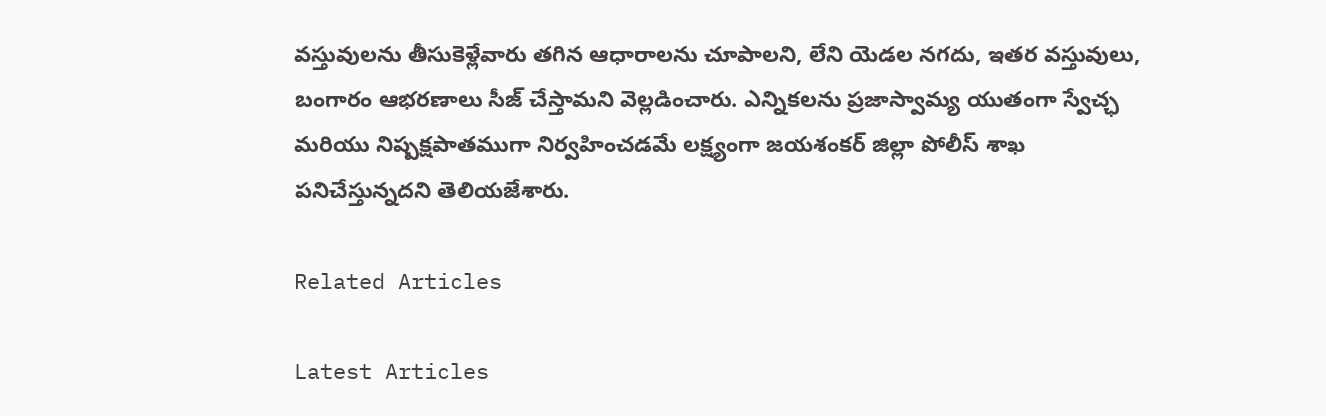వస్తువులను తీసుకెళ్లేవారు తగిన ఆధారాలను చూపాలని, లేని యెడల నగదు, ఇతర వస్తువులు, బంగారం ఆభరణాలు సీజ్ చేస్తామని వెల్లడించారు. ఎన్నికలను ప్రజాస్వామ్య యుతంగా స్వేచ్ఛ మరియు నిష్పక్షపాతముగా నిర్వహించడమే లక్ష్యంగా జయశంకర్ జిల్లా పోలీస్ శాఖ పనిచేస్తున్నదని తెలియజేశారు.

Related Articles

Latest Articles